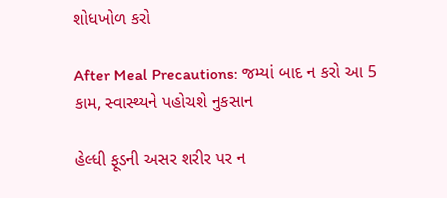શોધખોળ કરો

After Meal Precautions: જમ્યાં બાદ ન કરો આ 5 કામ, સ્વાસ્થ્યને પહોચશે નુકસાન

હેલ્ધી ફૂડની અસર શરીર પર ન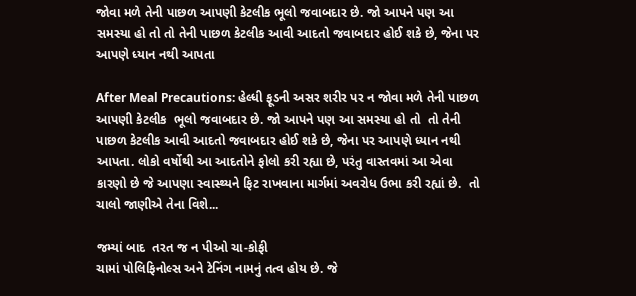જોવા મળે તેની પાછળ આપણી કેટલીક ભૂલો જવાબદાર છે. જો આપને પણ આ સમસ્યા હો તો તો તેની પાછળ કેટલીક આવી આદતો જવાબદાર હોઈ શકે છે, જેના પર આપણે ધ્યાન નથી આપતા

After Meal Precautions: હેલ્ધી ફૂડની અસર શરીર પર ન જોવા મળે તેની પાછળ આપણી કેટલીક  ભૂલો જવાબદાર છે. જો આપને પણ આ સમસ્યા હો તો  તો તેની પાછળ કેટલીક આવી આદતો જવાબદાર હોઈ શકે છે, જેના પર આપણે ધ્યાન નથી આપતા. લોકો વર્ષોથી આ આદતોને ફોલો કરી રહ્યા છે, પરંતુ વાસ્તવમાં આ એવા કારણો છે જે આપણા સ્વાસ્થ્યને ફિટ રાખવાના માર્ગમાં અવરોધ ઉભા કરી રહ્યાં છે.  તો ચાલો જાણીએ તેના વિશે...

જમ્યાં બાદ  તરત જ ન પીઓ ચા-કોફી
ચામાં પોલિફિનોલ્સ અને ટેનિંગ નામનું તત્વ હોય છે. જે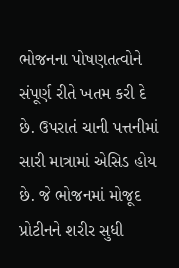ભોજનના પોષણતત્વોને સંપૂર્ણ રીતે ખતમ કરી દે છે. ઉપરાતં ચાની પત્તનીમાં સારી માત્રામાં એસિડ હોય છે. જે ભોજનમાં મોજૂદ પ્રોટીનને શરીર સુધી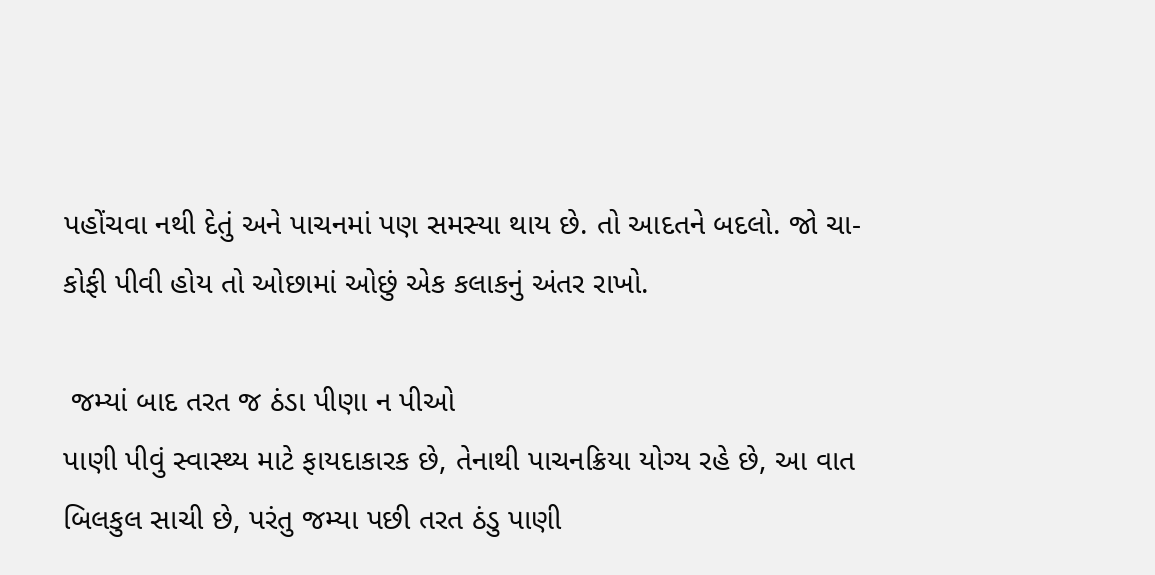પહોંચવા નથી દેતું અને પાચનમાં પણ સમસ્યા થાય છે. તો આદતને બદલો. જો ચા-કોફી પીવી હોય તો ઓછામાં ઓછું એક કલાકનું અંતર રાખો.

 જમ્યાં બાદ તરત જ ઠંડા પીણા ન પીઓ
પાણી પીવું સ્વાસ્થ્ય માટે ફાયદાકારક છે, તેનાથી પાચનક્રિયા યોગ્ય રહે છે, આ વાત બિલકુલ સાચી છે, પરંતુ જમ્યા પછી તરત ઠંડુ પાણી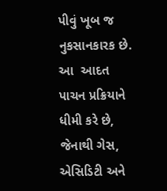પીવું ખૂબ જ નુકસાનકારક છે. આ  આદત પાચન પ્રક્રિયાને ધીમી કરે છે, જેનાથી ગેસ, એસિડિટી અને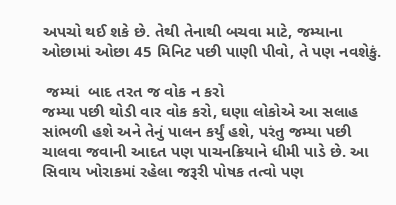અપચો થઈ શકે છે. તેથી તેનાથી બચવા માટે, જમ્યાના ઓછામાં ઓછા 45 મિનિટ પછી પાણી પીવો, તે પણ નવશેકું.

 જમ્યાં  બાદ તરત જ વોક ન કરો
જમ્યા પછી થોડી વાર વોક કરો, ઘણા લોકોએ આ સલાહ સાંભળી હશે અને તેનું પાલન કર્યું હશે, પરંતુ જમ્યા પછી ચાલવા જવાની આદત પણ પાચનક્રિયાને ધીમી પાડે છે. આ સિવાય ખોરાકમાં રહેલા જરૂરી પોષક તત્વો પણ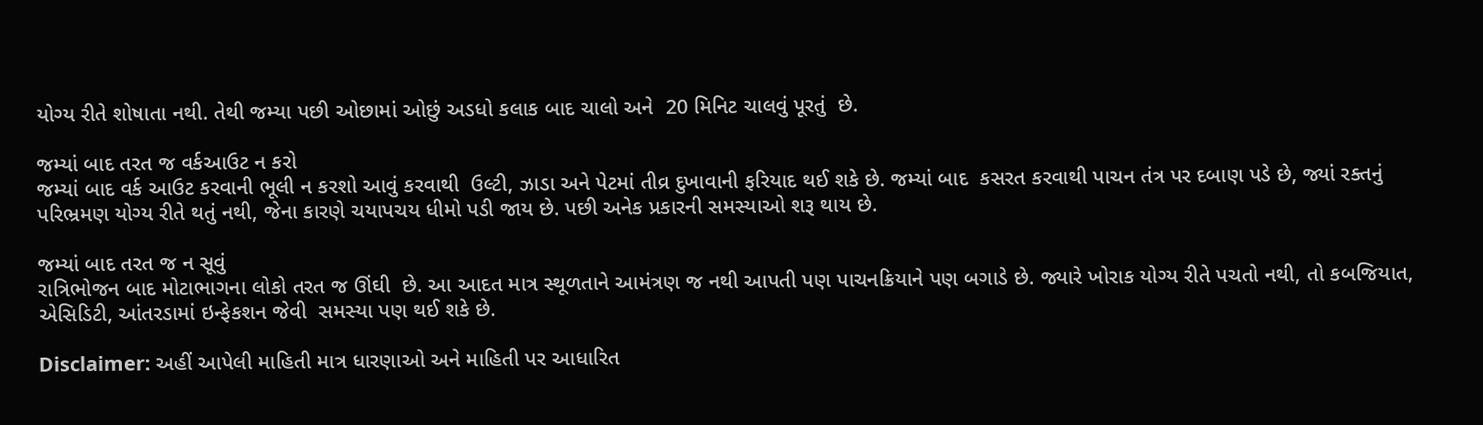યોગ્ય રીતે શોષાતા નથી. તેથી જમ્યા પછી ઓછામાં ઓછું અડધો કલાક બાદ ચાલો અને  20 મિનિટ ચાલવું પૂરતું  છે.

જમ્યાં બાદ તરત જ વર્કઆઉટ ન કરો
જમ્યાં બાદ વર્ક આઉટ કરવાની ભૂલી ન કરશો આવું કરવાથી  ઉલ્ટી, ઝાડા અને પેટમાં તીવ્ર દુખાવાની ફરિયાદ થઈ શકે છે. જમ્યાં બાદ  કસરત કરવાથી પાચન તંત્ર પર દબાણ પડે છે, જ્યાં રક્તનું પરિભ્રમણ યોગ્ય રીતે થતું નથી, જેના કારણે ચયાપચય ધીમો પડી જાય છે. પછી અનેક પ્રકારની સમસ્યાઓ શરૂ થાય છે.

જમ્યાં બાદ તરત જ ન સૂવું
રાત્રિભોજન બાદ મોટાભાગના લોકો તરત જ ઊંઘી  છે. આ આદત માત્ર સ્થૂળતાને આમંત્રણ જ નથી આપતી પણ પાચનક્રિયાને પણ બગાડે છે. જ્યારે ખોરાક યોગ્ય રીતે પચતો નથી, તો કબજિયાત, એસિડિટી, આંતરડામાં ઇન્ફેકશન જેવી  સમસ્યા પણ થઈ શકે છે.

Disclaimer: અહીં આપેલી માહિતી માત્ર ધારણાઓ અને માહિતી પર આધારિત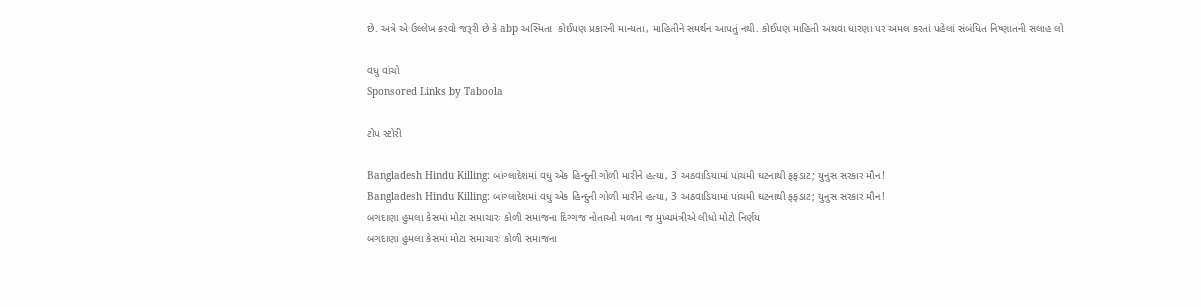છે. અત્રે એ ઉલ્લેખ કરવો જરૂરી છે કે abp અસ્મિતા  કોઈપણ પ્રકારની માન્યતા, માહિતીને સમર્થન આપતું નથી. કોઈપણ માહિતી અથવા ધારણા પર અમલ કરતાં પહેલાં સંબંધિત નિષ્ણાતની સલાહ લો

વધુ વાંચો
Sponsored Links by Taboola

ટોપ સ્ટોરી

Bangladesh Hindu Killing: બાંગ્લાદેશમાં વધુ એક હિન્દુની ગોળી મારીને હત્યા, 3 અઠવાડિયામાં પાંચમી ઘટનાથી ફફડાટ; યુનુસ સરકાર મૌન!
Bangladesh Hindu Killing: બાંગ્લાદેશમાં વધુ એક હિન્દુની ગોળી મારીને હત્યા, 3 અઠવાડિયામાં પાંચમી ઘટનાથી ફફડાટ; યુનુસ સરકાર મૌન!
બગદાણા હુમલા કેસમાં મોટા સમાચારઃ કોળી સમાજના દિગ્ગજ નોતાઓ મળતા જ મુખ્યમંત્રીએ લીધો મોટો નિર્ણય
બગદાણા હુમલા કેસમાં મોટા સમાચારઃ કોળી સમાજના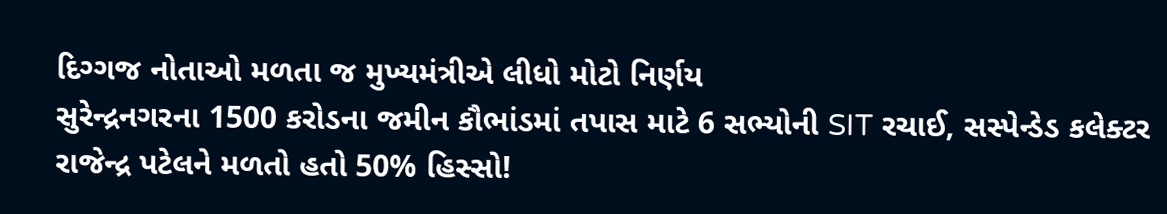દિગ્ગજ નોતાઓ મળતા જ મુખ્યમંત્રીએ લીધો મોટો નિર્ણય
સુરેન્દ્રનગરના 1500 કરોડના જમીન કૌભાંડમાં તપાસ માટે 6 સભ્યોની SIT રચાઈ, સસ્પેન્ડેડ કલેક્ટર રાજેન્દ્ર પટેલને મળતો હતો 50% હિસ્સો!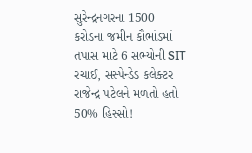સુરેન્દ્રનગરના 1500 કરોડના જમીન કૌભાંડમાં તપાસ માટે 6 સભ્યોની SIT રચાઈ, સસ્પેન્ડેડ કલેક્ટર રાજેન્દ્ર પટેલને મળતો હતો 50% હિસ્સો!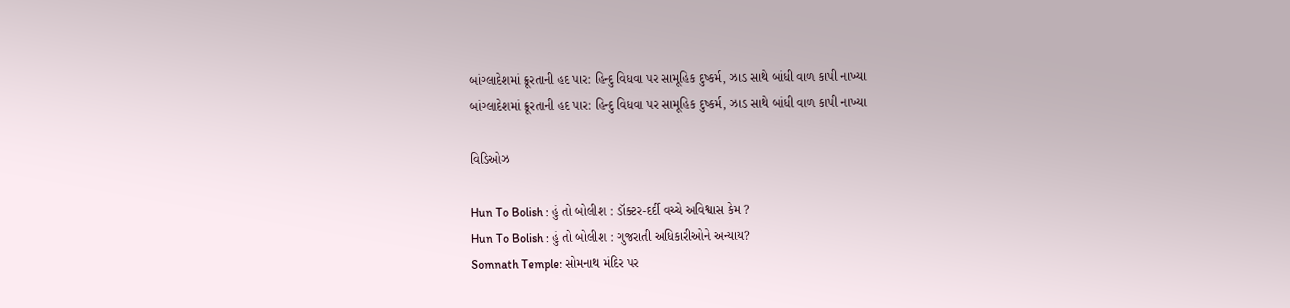બાંગ્લાદેશમાં ક્રૂરતાની હદ પાર: હિન્દુ વિધવા પર સામૂહિક દુષ્કર્મ, ઝાડ સાથે બાંધી વાળ કાપી નાખ્યા
બાંગ્લાદેશમાં ક્રૂરતાની હદ પાર: હિન્દુ વિધવા પર સામૂહિક દુષ્કર્મ, ઝાડ સાથે બાંધી વાળ કાપી નાખ્યા

વિડિઓઝ

Hun To Bolish : હું તો બોલીશ : ડૉક્ટર-દર્દી વચ્ચે અવિશ્વાસ કેમ ?
Hun To Bolish : હું તો બોલીશ : ગુજરાતી અધિકારીઓને અન્યાય?
Somnath Temple: સોમનાથ મંદિર પર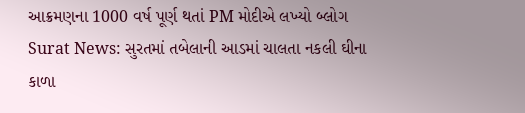આક્રમણના 1000 વર્ષ પૂર્ણ થતાં PM મોદીએ લખ્યો બ્લોગ
Surat News: સુરતમાં તબેલાની આડમાં ચાલતા નકલી ઘીના કાળા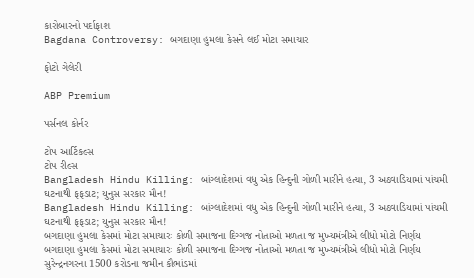કારોબારનો પર્દાફાશ
Bagdana Controversy: બગદાણા હુમલા કેસને લઈ મોટા સમાચાર

ફોટો ગેલેરી

ABP Premium

પર્સનલ કોર્નર

ટોપ આર્ટિકલ્સ
ટોપ રીલ્સ
Bangladesh Hindu Killing: બાંગ્લાદેશમાં વધુ એક હિન્દુની ગોળી મારીને હત્યા, 3 અઠવાડિયામાં પાંચમી ઘટનાથી ફફડાટ; યુનુસ સરકાર મૌન!
Bangladesh Hindu Killing: બાંગ્લાદેશમાં વધુ એક હિન્દુની ગોળી મારીને હત્યા, 3 અઠવાડિયામાં પાંચમી ઘટનાથી ફફડાટ; યુનુસ સરકાર મૌન!
બગદાણા હુમલા કેસમાં મોટા સમાચારઃ કોળી સમાજના દિગ્ગજ નોતાઓ મળતા જ મુખ્યમંત્રીએ લીધો મોટો નિર્ણય
બગદાણા હુમલા કેસમાં મોટા સમાચારઃ કોળી સમાજના દિગ્ગજ નોતાઓ મળતા જ મુખ્યમંત્રીએ લીધો મોટો નિર્ણય
સુરેન્દ્રનગરના 1500 કરોડના જમીન કૌભાંડમાં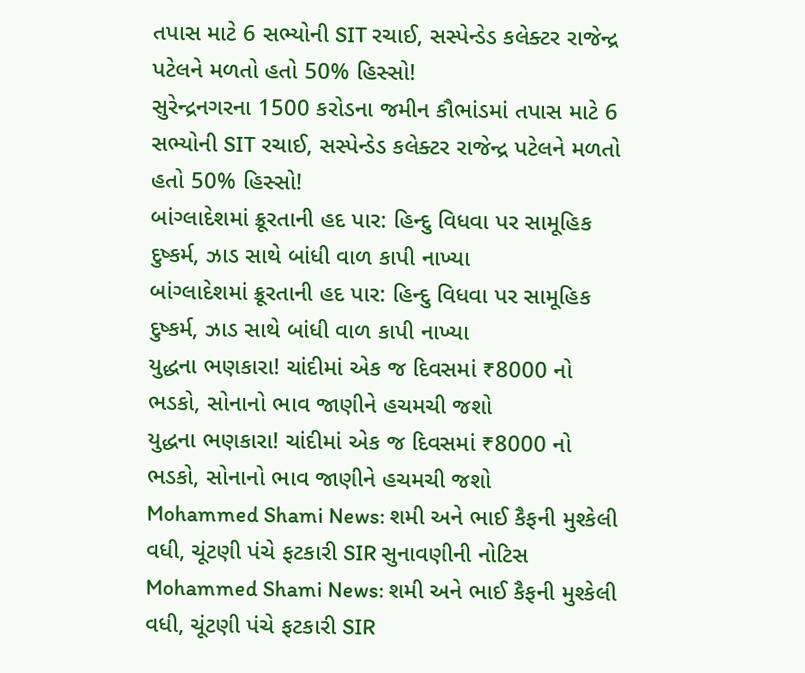તપાસ માટે 6 સભ્યોની SIT રચાઈ, સસ્પેન્ડેડ કલેક્ટર રાજેન્દ્ર પટેલને મળતો હતો 50% હિસ્સો!
સુરેન્દ્રનગરના 1500 કરોડના જમીન કૌભાંડમાં તપાસ માટે 6 સભ્યોની SIT રચાઈ, સસ્પેન્ડેડ કલેક્ટર રાજેન્દ્ર પટેલને મળતો હતો 50% હિસ્સો!
બાંગ્લાદેશમાં ક્રૂરતાની હદ પાર: હિન્દુ વિધવા પર સામૂહિક દુષ્કર્મ, ઝાડ સાથે બાંધી વાળ કાપી નાખ્યા
બાંગ્લાદેશમાં ક્રૂરતાની હદ પાર: હિન્દુ વિધવા પર સામૂહિક દુષ્કર્મ, ઝાડ સાથે બાંધી વાળ કાપી નાખ્યા
યુદ્ધના ભણકારા! ચાંદીમાં એક જ દિવસમાં ₹8000 નો ભડકો, સોનાનો ભાવ જાણીને હચમચી જશો
યુદ્ધના ભણકારા! ચાંદીમાં એક જ દિવસમાં ₹8000 નો ભડકો, સોનાનો ભાવ જાણીને હચમચી જશો
Mohammed Shami News: શમી અને ભાઈ કૈફની મુશ્કેલી વધી, ચૂંટણી પંચે ફટકારી SIR સુનાવણીની નોટિસ
Mohammed Shami News: શમી અને ભાઈ કૈફની મુશ્કેલી વધી, ચૂંટણી પંચે ફટકારી SIR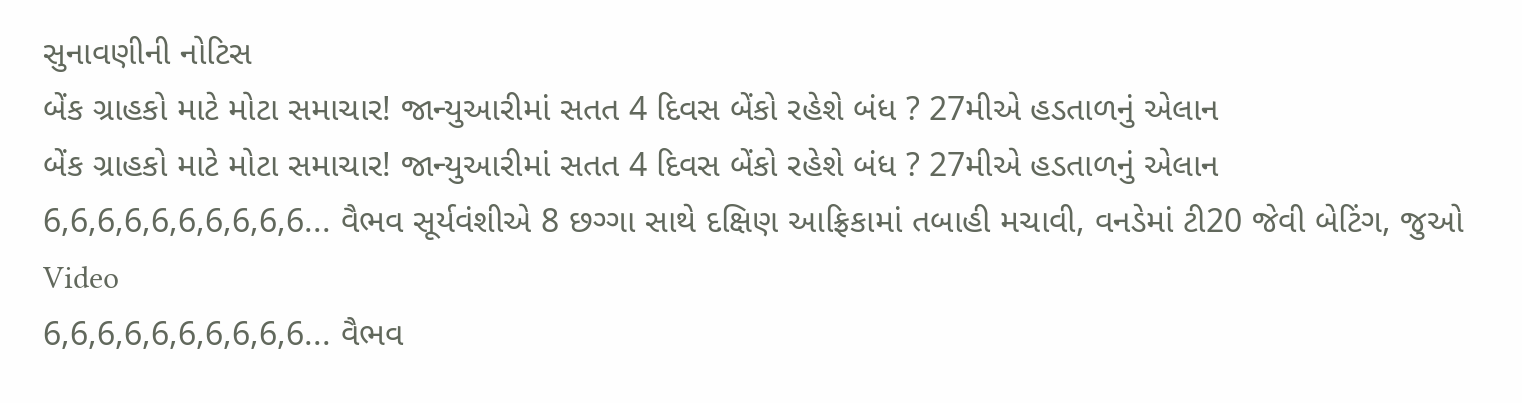સુનાવણીની નોટિસ
બેંક ગ્રાહકો માટે મોટા સમાચાર! જાન્યુઆરીમાં સતત 4 દિવસ બેંકો રહેશે બંધ ? 27મીએ હડતાળનું એલાન
બેંક ગ્રાહકો માટે મોટા સમાચાર! જાન્યુઆરીમાં સતત 4 દિવસ બેંકો રહેશે બંધ ? 27મીએ હડતાળનું એલાન
6,6,6,6,6,6,6,6,6,6... વૈભવ સૂર્યવંશીએ 8 છગ્ગા સાથે દક્ષિણ આફ્રિકામાં તબાહી મચાવી, વનડેમાં ટી20 જેવી બેટિંગ, જુઓ Video
6,6,6,6,6,6,6,6,6,6... વૈભવ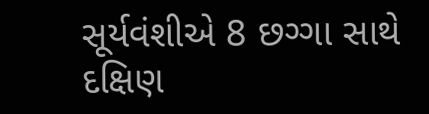સૂર્યવંશીએ 8 છગ્ગા સાથે દક્ષિણ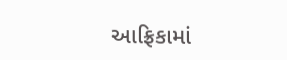આફ્રિકામાં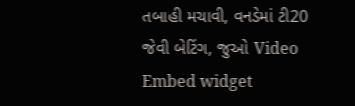તબાહી મચાવી, વનડેમાં ટી20 જેવી બેટિંગ, જુઓ Video
Embed widget